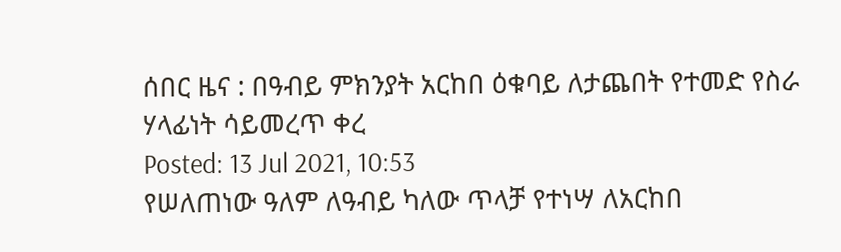ሰበር ዜና : በዓብይ ምክንያት አርከበ ዕቁባይ ለታጨበት የተመድ የስራ ሃላፊነት ሳይመረጥ ቀረ
Posted: 13 Jul 2021, 10:53
የሠለጠነው ዓለም ለዓብይ ካለው ጥላቻ የተነሣ ለአርከበ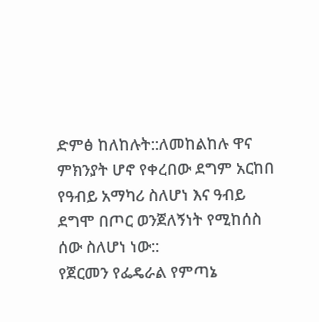ድምፅ ከለከሉት::ለመከልከሉ ዋና ምክንያት ሆኖ የቀረበው ደግም አርከበ የዓብይ አማካሪ ስለሆነ እና ዓብይ ደግሞ በጦር ወንጀለኝነት የሚከሰስ ሰው ስለሆነ ነው::
የጀርመን የፌዴራል የምጣኔ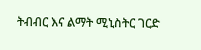ትብብር እና ልማት ሚኒስትር ገርድ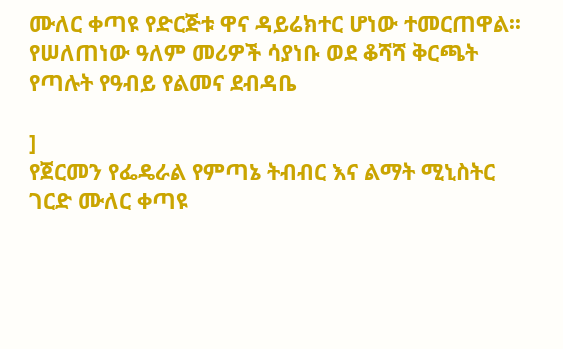ሙለር ቀጣዩ የድርጅቱ ዋና ዳይሬክተር ሆነው ተመርጠዋል፡፡
የሠለጠነው ዓለም መሪዎች ሳያነቡ ወደ ቆሻሻ ቅርጫት የጣሉት የዓብይ የልመና ደብዳቤ

]
የጀርመን የፌዴራል የምጣኔ ትብብር እና ልማት ሚኒስትር ገርድ ሙለር ቀጣዩ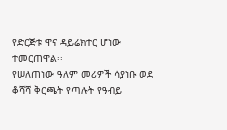የድርጅቱ ዋና ዳይሬክተር ሆነው ተመርጠዋል፡፡
የሠለጠነው ዓለም መሪዎች ሳያነቡ ወደ ቆሻሻ ቅርጫት የጣሉት የዓብይ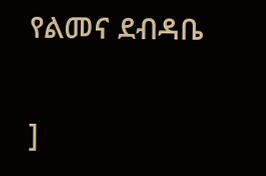የልመና ደብዳቤ

]